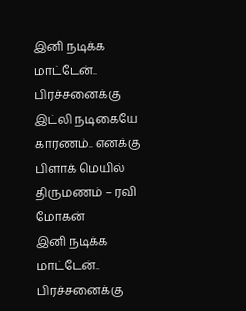இனி நடிக்க மாட்டேன்.. பிரச்சனைக்கு இட்லி நடிகையே காரணம்.. எனக்கு பிளாக் மெயில் திருமணம் – ரவி மோகன்
இனி நடிக்க மாட்டேன்.. பிரச்சனைக்கு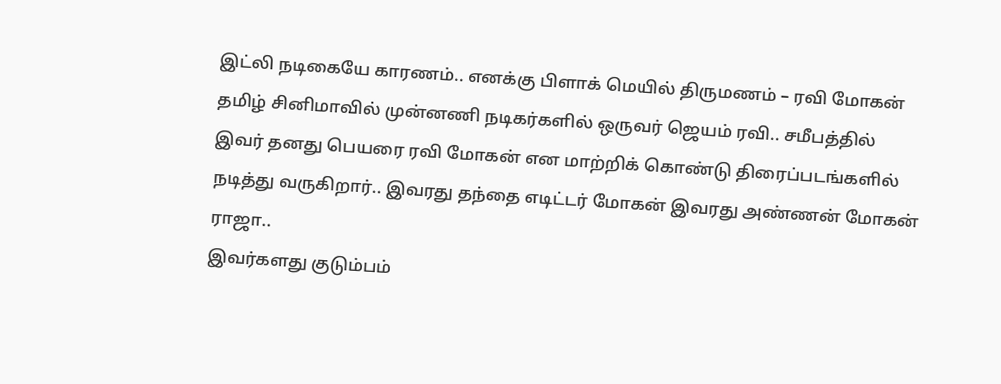இட்லி நடிகையே காரணம்.. எனக்கு பிளாக் மெயில் திருமணம் – ரவி மோகன்
தமிழ் சினிமாவில் முன்னணி நடிகர்களில் ஒருவர் ஜெயம் ரவி.. சமீபத்தில் இவர் தனது பெயரை ரவி மோகன் என மாற்றிக் கொண்டு திரைப்படங்களில் நடித்து வருகிறார்.. இவரது தந்தை எடிட்டர் மோகன் இவரது அண்ணன் மோகன் ராஜா..
இவர்களது குடும்பம்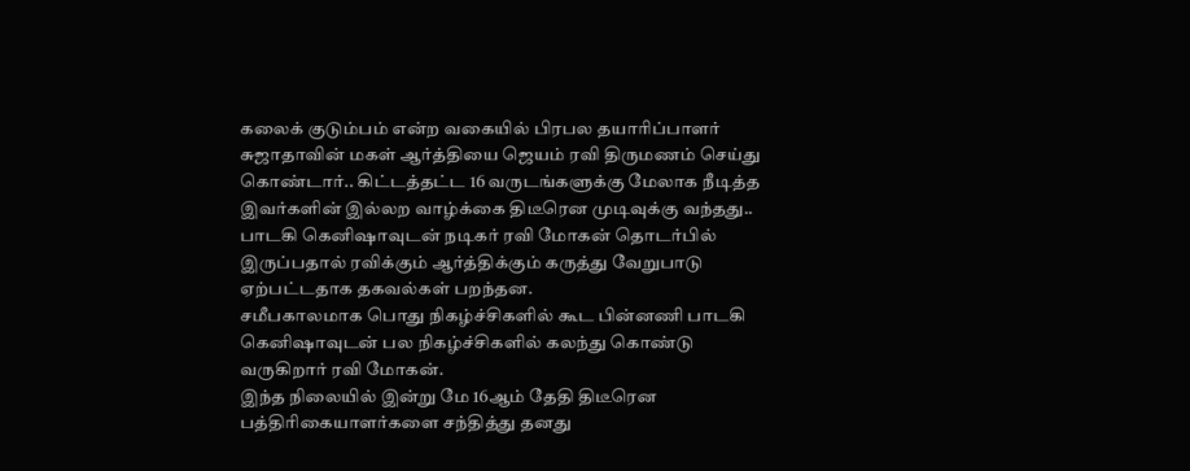கலைக் குடும்பம் என்ற வகையில் பிரபல தயாரிப்பாளர் சுஜாதாவின் மகள் ஆர்த்தியை ஜெயம் ரவி திருமணம் செய்து கொண்டார்.. கிட்டத்தட்ட 16 வருடங்களுக்கு மேலாக நீடித்த இவர்களின் இல்லற வாழ்க்கை திடீரென முடிவுக்கு வந்தது..
பாடகி கெனிஷாவுடன் நடிகர் ரவி மோகன் தொடர்பில் இருப்பதால் ரவிக்கும் ஆர்த்திக்கும் கருத்து வேறுபாடு ஏற்பட்டதாக தகவல்கள் பறந்தன.
சமீபகாலமாக பொது நிகழ்ச்சிகளில் கூட பின்னணி பாடகி கெனிஷாவுடன் பல நிகழ்ச்சிகளில் கலந்து கொண்டு வருகிறார் ரவி மோகன்.
இந்த நிலையில் இன்று மே 16ஆம் தேதி திடீரென பத்திரிகையாளர்களை சந்தித்து தனது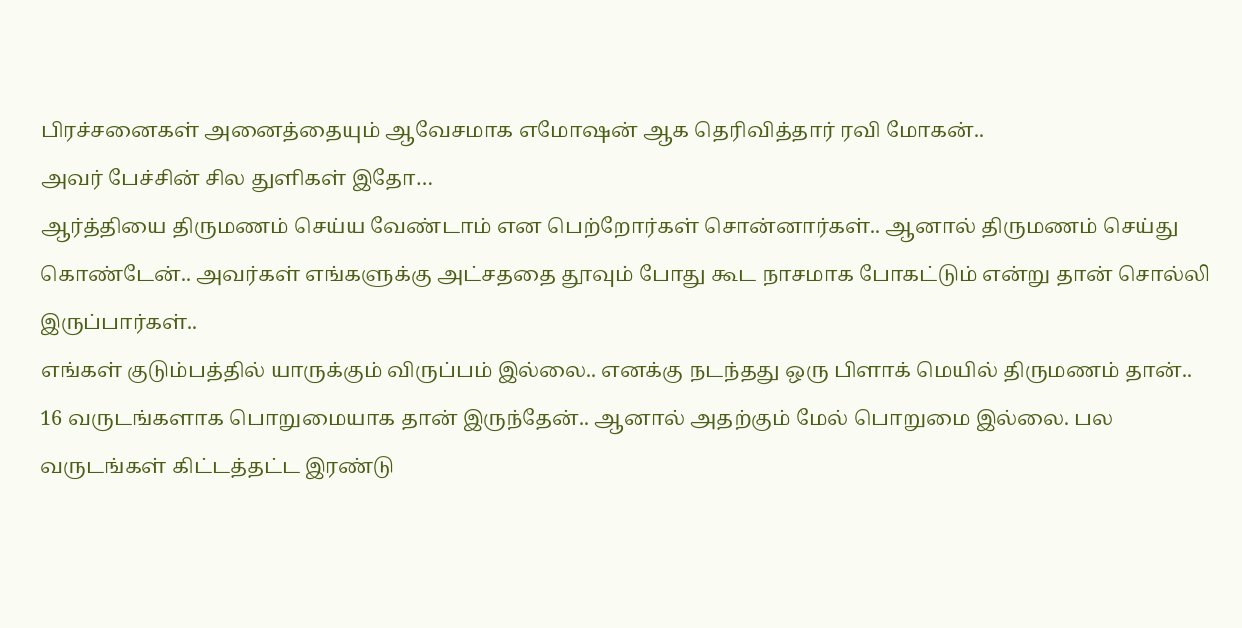பிரச்சனைகள் அனைத்தையும் ஆவேசமாக எமோஷன் ஆக தெரிவித்தார் ரவி மோகன்..
அவர் பேச்சின் சில துளிகள் இதோ…
ஆர்த்தியை திருமணம் செய்ய வேண்டாம் என பெற்றோர்கள் சொன்னார்கள்.. ஆனால் திருமணம் செய்து கொண்டேன்.. அவர்கள் எங்களுக்கு அட்சததை தூவும் போது கூட நாசமாக போகட்டும் என்று தான் சொல்லி இருப்பார்கள்..
எங்கள் குடும்பத்தில் யாருக்கும் விருப்பம் இல்லை.. எனக்கு நடந்தது ஒரு பிளாக் மெயில் திருமணம் தான்..
16 வருடங்களாக பொறுமையாக தான் இருந்தேன்.. ஆனால் அதற்கும் மேல் பொறுமை இல்லை. பல வருடங்கள் கிட்டத்தட்ட இரண்டு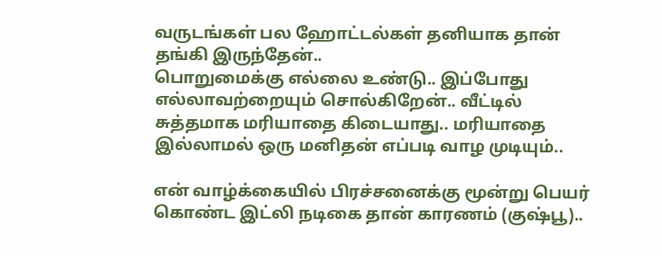வருடங்கள் பல ஹோட்டல்கள் தனியாக தான் தங்கி இருந்தேன்..
பொறுமைக்கு எல்லை உண்டு.. இப்போது எல்லாவற்றையும் சொல்கிறேன்.. வீட்டில் சுத்தமாக மரியாதை கிடையாது.. மரியாதை இல்லாமல் ஒரு மனிதன் எப்படி வாழ முடியும்..

என் வாழ்க்கையில் பிரச்சனைக்கு மூன்று பெயர் கொண்ட இட்லி நடிகை தான் காரணம் (குஷ்பூ)..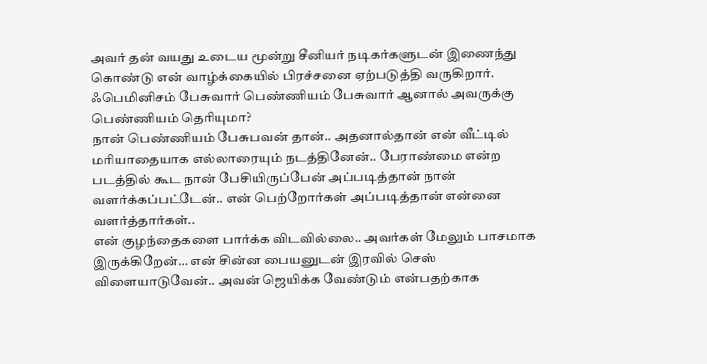அவர் தன் வயது உடைய மூன்று சீனியர் நடிகர்களுடன் இணைந்து கொண்டு என் வாழ்க்கையில் பிரச்சனை ஏற்படுத்தி வருகிறார். ஃபெமினிசம் பேசுவார் பெண்ணியம் பேசுவார் ஆனால் அவருக்கு பெண்ணியம் தெரியுமா?
நான் பெண்ணியம் பேசுபவன் தான்.. அதனால்தான் என் வீட்டில் மரியாதையாக எல்லாரையும் நடத்தினேன்.. பேராண்மை என்ற படத்தில் கூட நான் பேசியிருப்பேன் அப்படித்தான் நான் வளர்க்கப்பட்டேன்.. என் பெற்றோர்கள் அப்படித்தான் என்னை வளர்த்தார்கள்..
என் குழந்தைகளை பார்க்க விடவில்லை.. அவர்கள் மேலும் பாசமாக இருக்கிறேன்… என் சின்ன பையனுடன் இரவில் செஸ் விளையாடுவேன்.. அவன் ஜெயிக்க வேண்டும் என்பதற்காக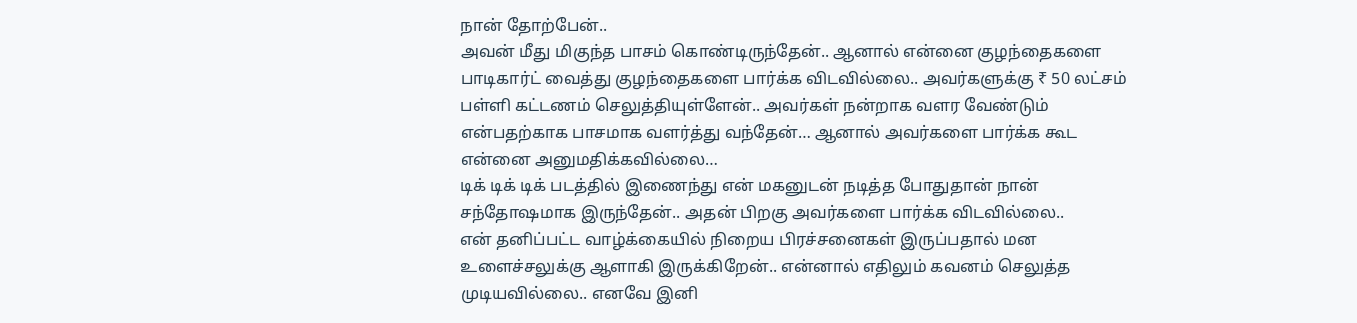நான் தோற்பேன்..
அவன் மீது மிகுந்த பாசம் கொண்டிருந்தேன்.. ஆனால் என்னை குழந்தைகளை பாடிகார்ட் வைத்து குழந்தைகளை பார்க்க விடவில்லை.. அவர்களுக்கு ₹ 50 லட்சம் பள்ளி கட்டணம் செலுத்தியுள்ளேன்.. அவர்கள் நன்றாக வளர வேண்டும் என்பதற்காக பாசமாக வளர்த்து வந்தேன்… ஆனால் அவர்களை பார்க்க கூட என்னை அனுமதிக்கவில்லை…
டிக் டிக் டிக் படத்தில் இணைந்து என் மகனுடன் நடித்த போதுதான் நான் சந்தோஷமாக இருந்தேன்.. அதன் பிறகு அவர்களை பார்க்க விடவில்லை..
என் தனிப்பட்ட வாழ்க்கையில் நிறைய பிரச்சனைகள் இருப்பதால் மன உளைச்சலுக்கு ஆளாகி இருக்கிறேன்.. என்னால் எதிலும் கவனம் செலுத்த முடியவில்லை.. எனவே இனி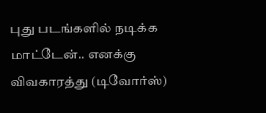புது படங்களில் நடிக்க மாட்டேன்.. எனக்கு விவகாரத்து (டிவோர்ஸ்)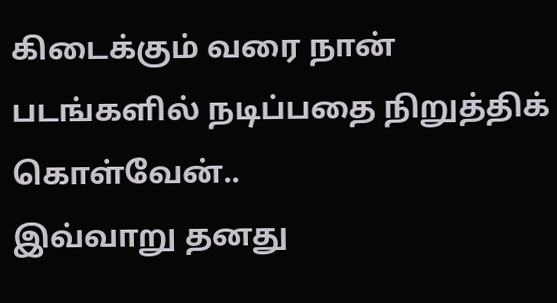கிடைக்கும் வரை நான் படங்களில் நடிப்பதை நிறுத்திக் கொள்வேன்..
இவ்வாறு தனது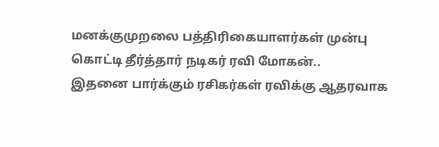மனக்குமுறலை பத்திரிகையாளர்கள் முன்பு கொட்டி தீர்த்தார் நடிகர் ரவி மோகன்..
இதனை பார்க்கும் ரசிகர்கள் ரவிக்கு ஆதரவாக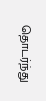தொடர்ந்து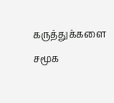கருத்துக்களை சமூக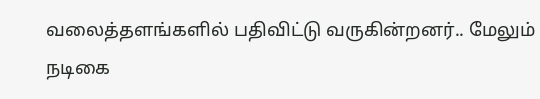வலைத்தளங்களில் பதிவிட்டு வருகின்றனர்.. மேலும் நடிகை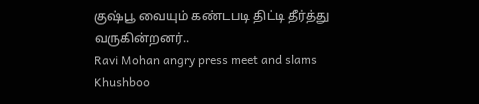குஷ்பூ வையும் கண்டபடி திட்டி தீர்த்து வருகின்றனர்..
Ravi Mohan angry press meet and slams Khushboo